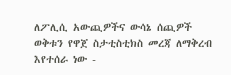ለፖሊሲ አውጪዎችና ውሳኔ ሰጪዎች ወቅቱን የዋጀ ስታቲስቲክስ መረጃ ለማቅረብ እየተሰራ ነው -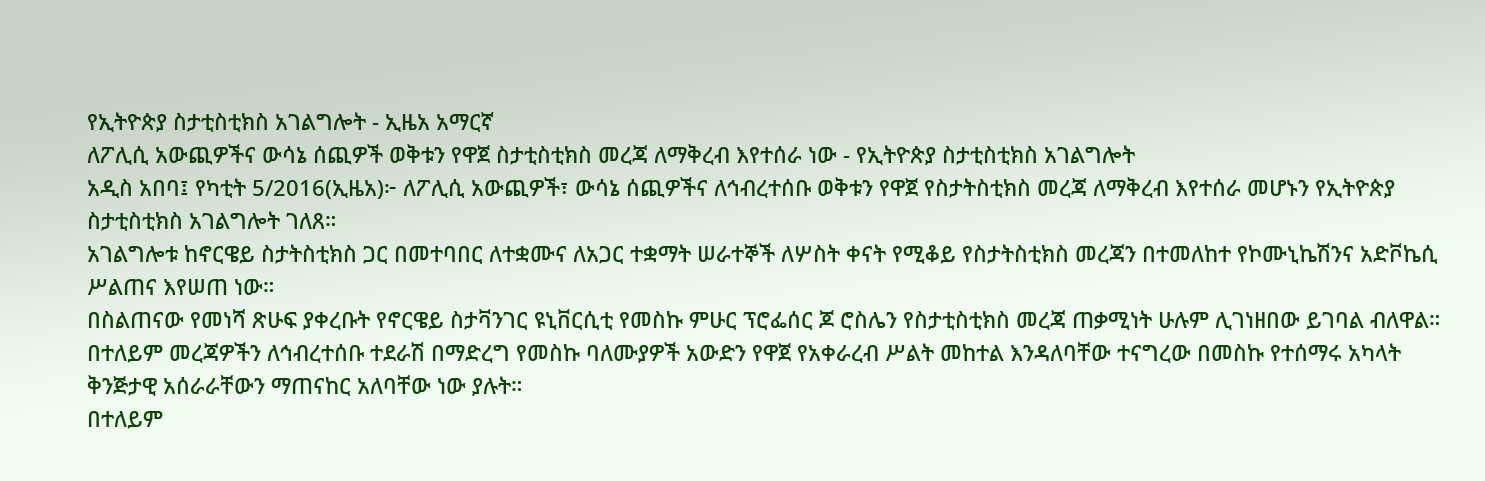የኢትዮጵያ ስታቲስቲክስ አገልግሎት - ኢዜአ አማርኛ
ለፖሊሲ አውጪዎችና ውሳኔ ሰጪዎች ወቅቱን የዋጀ ስታቲስቲክስ መረጃ ለማቅረብ እየተሰራ ነው - የኢትዮጵያ ስታቲስቲክስ አገልግሎት
አዲስ አበባ፤ የካቲት 5/2016(ኢዜአ)፦ ለፖሊሲ አውጪዎች፣ ውሳኔ ሰጪዎችና ለኅብረተሰቡ ወቅቱን የዋጀ የስታትስቲክስ መረጃ ለማቅረብ እየተሰራ መሆኑን የኢትዮጵያ ስታቲስቲክስ አገልግሎት ገለጸ።
አገልግሎቱ ከኖርዌይ ስታትስቲክስ ጋር በመተባበር ለተቋሙና ለአጋር ተቋማት ሠራተኞች ለሦስት ቀናት የሚቆይ የስታትስቲክስ መረጃን በተመለከተ የኮሙኒኬሽንና አድቮኬሲ ሥልጠና እየሠጠ ነው።
በስልጠናው የመነሻ ጽሁፍ ያቀረቡት የኖርዌይ ስታቫንገር ዩኒቨርሲቲ የመስኩ ምሁር ፕሮፌሰር ጆ ሮስሌን የስታቲስቲክስ መረጃ ጠቃሚነት ሁሉም ሊገነዘበው ይገባል ብለዋል።
በተለይም መረጃዎችን ለኅብረተሰቡ ተደራሽ በማድረግ የመስኩ ባለሙያዎች አውድን የዋጀ የአቀራረብ ሥልት መከተል እንዳለባቸው ተናግረው በመስኩ የተሰማሩ አካላት ቅንጅታዊ አሰራራቸውን ማጠናከር አለባቸው ነው ያሉት።
በተለይም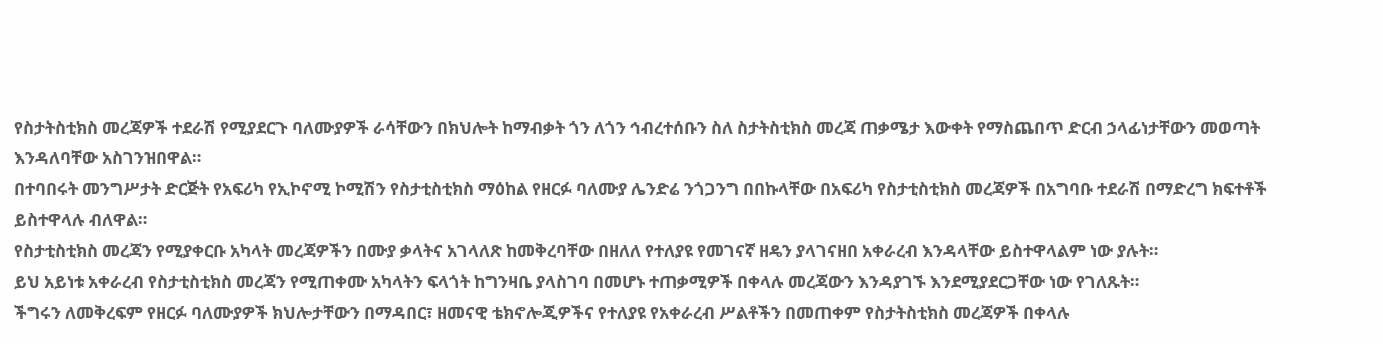የስታትስቲክስ መረጃዎች ተደራሽ የሚያደርጉ ባለሙያዎች ራሳቸውን በክህሎት ከማብቃት ጎን ለጎን ኅብረተሰቡን ስለ ስታትስቲክስ መረጃ ጠቃሜታ እውቀት የማስጨበጥ ድርብ ኃላፊነታቸውን መወጣት እንዳለባቸው አስገንዝበዋል።
በተባበሩት መንግሥታት ድርጅት የአፍሪካ የኢኮኖሚ ኮሚሽን የስታቲስቲክስ ማዕከል የዘርፉ ባለሙያ ሌንድሬ ንጎጋንግ በበኩላቸው በአፍሪካ የስታቲስቲክስ መረጃዎች በአግባቡ ተደራሽ በማድረግ ክፍተቶች ይስተዋላሉ ብለዋል።
የስታቲስቲክስ መረጃን የሚያቀርቡ አካላት መረጃዎችን በሙያ ቃላትና አገላለጽ ከመቅረባቸው በዘለለ የተለያዩ የመገናኛ ዘዴን ያላገናዘበ አቀራረብ እንዳላቸው ይስተዋላልም ነው ያሉት።
ይህ አይነቱ አቀራረብ የስታቲስቲክስ መረጃን የሚጠቀሙ አካላትን ፍላጎት ከግንዛቤ ያላስገባ በመሆኑ ተጠቃሚዎች በቀላሉ መረጃውን እንዳያገኙ እንደሚያደርጋቸው ነው የገለጹት።
ችግሩን ለመቅረፍም የዘርፉ ባለሙያዎች ክህሎታቸውን በማዳበር፣ ዘመናዊ ቴክኖሎጂዎችና የተለያዩ የአቀራረብ ሥልቶችን በመጠቀም የስታትስቲክስ መረጃዎች በቀላሉ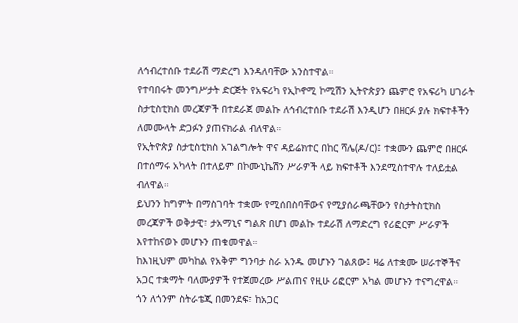ለኅብረተሰቡ ተደራሽ ማድረግ እንዳለባቸው አንስተዋል።
የተባበሩት መንግሥታት ድርጅት የአፍሪካ የኢኮኖሚ ኮሚሽን ኢትዮጵያን ጨምሮ የአፍሪካ ሀገራት ስታቲስቲክስ መረጃዎች በተደራጀ መልኩ ለኅብረተሰቡ ተደራሽ እንዲሆን በዘርፉ ያሉ ክፍተቶችን ለመሙላት ድጋፉን ያጠናክራል ብለዋል።
የኢትዮጵያ ስታቲስቲክስ አገልግሎት ዋና ዳይሬክተር በከር ሻሌ(ዶ/ር)፤ ተቋሙን ጨምሮ በዘርፉ በተሰማሩ አካላት በተለይም በኮሙኒኬሽን ሥራዎች ላይ ክፍተቶች እንደሚስተዋሉ ተለይቷል ብለዋል።
ይህንን ከግምት በማስገባት ተቋሙ የሚሰበስባቸውና የሚያሰራጫቸውን የስታትስቲክስ መረጃዎች ወቅታዊ፣ ታአማኒና ግልጽ በሆነ መልኩ ተደራሽ ለማድረግ የሪፎርም ሥራዎች እየተከናወኑ መሆኑን ጠቁመዋል።
ከእነዚህም መካከል የአቅም ግንባታ ስራ አንዱ መሆኑን ገልጸው፤ ዛሬ ለተቋሙ ሠራተኞችና አጋር ተቋማት ባለሙያዎች የተጀመረው ሥልጠና የዚሁ ሪፎርም አካል መሆኑን ተናግረዋል።
ጎን ለጎንም ስትራቴጂ በመንደፍ፣ ከአጋር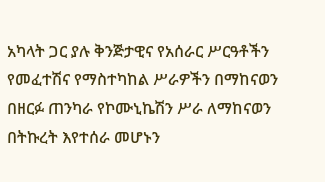አካላት ጋር ያሉ ቅንጅታዊና የአሰራር ሥርዓቶችን የመፈተሽና የማስተካከል ሥራዎችን በማከናወን በዘርፉ ጠንካራ የኮሙኒኬሽን ሥራ ለማከናወን በትኩረት እየተሰራ መሆኑን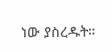ነው ያስረዱት።